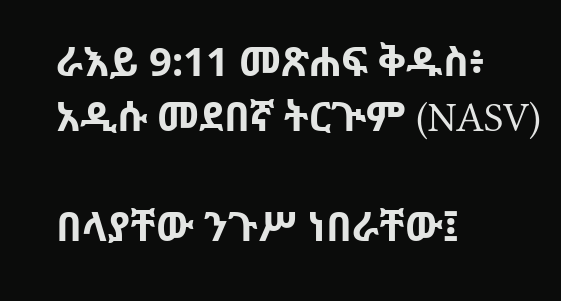ራእይ 9:11 መጽሐፍ ቅዱስ፥ አዲሱ መደበኛ ትርጒም (NASV)

በላያቸው ንጉሥ ነበራቸው፤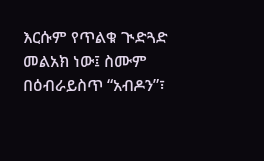እርሱም የጥልቁ ጒድጓድ መልአክ ነው፤ ስሙም በዕብራይስጥ “አብዶን”፣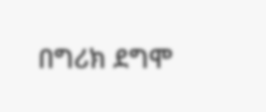በግሪክ ደግሞ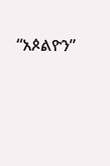“አጶልዮን”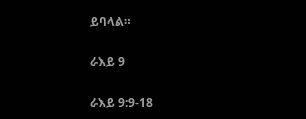ይባላል።

ራእይ 9

ራእይ 9:9-18